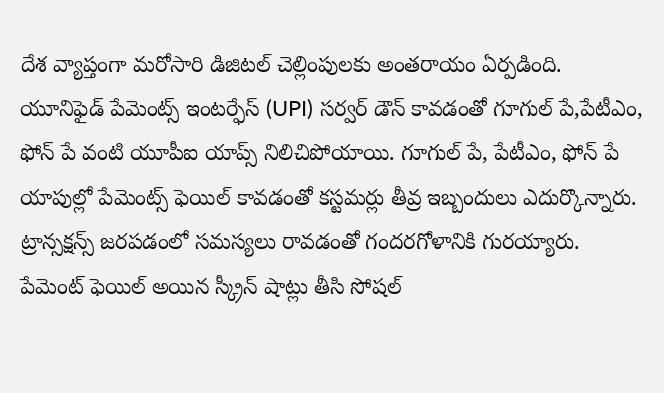దేశ వ్యాప్తంగా మరోసారి డిజిటల్ చెల్లింపులకు అంతరాయం ఏర్పడింది. యూనిఫైడ్ పేమెంట్స్ ఇంటర్ఫేస్ (UPI) సర్వర్ డౌన్ కావడంతో గూగుల్ పే,పేటీఎం, ఫోన్ పే వంటి యూపీఐ యాప్స్ నిలిచిపోయాయి. గూగుల్ పే, పేటీఎం, ఫోన్ పే యాపుల్లో పేమెంట్స్ ఫెయిల్ కావడంతో కస్టమర్లు తీవ్ర ఇబ్బందులు ఎదుర్కొన్నారు. ట్రాన్సక్షన్స్ జరపడంలో సమస్యలు రావడంతో గందరగోళానికి గురయ్యారు. పేమెంట్ ఫెయిల్ అయిన స్క్రీన్ షాట్లు తీసి సోషల్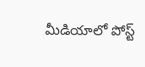మీడియాలో పోస్ట్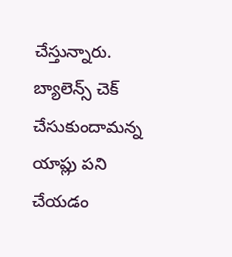చేస్తున్నారు. బ్యాలెన్స్ చెక్ చేసుకుందామన్న యాప్లు పని చేయడం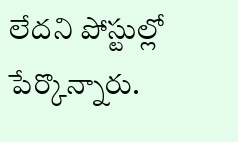లేదని పోస్టుల్లో పేర్కొన్నారు.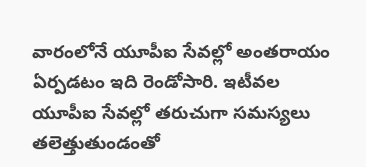వారంలోనే యూపీఐ సేవల్లో అంతరాయం ఏర్పడటం ఇది రెండోసారి. ఇటీవల యూపీఐ సేవల్లో తరుచుగా సమస్యలు తలెత్తుతుండంతో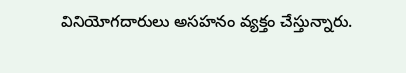వినియోగదారులు అసహనం వ్యక్తం చేస్తున్నారు.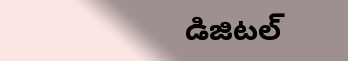డిజిటల్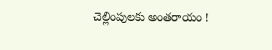చెల్లింపులకు అంతరాయం !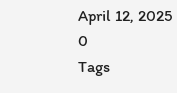April 12, 2025
0
Tags